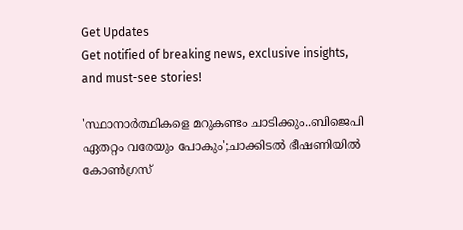Get Updates
Get notified of breaking news, exclusive insights, and must-see stories!

'സ്ഥാനാർത്ഥികളെ മറുകണ്ടം ചാടിക്കും..ബിജെപി ഏതറ്റം വരേയും പോകും';ചാക്കിടൽ ഭീഷണിയിൽ കോൺഗ്രസ്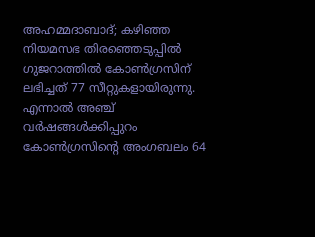അഹമ്മദാബാദ്; കഴിഞ്ഞ നിയമസഭ തിരഞ്ഞെടുപ്പിൽ ഗുജറാത്തിൽ കോൺഗ്രസിന് ലഭിച്ചത് 77 സീറ്റുകളായിരുന്നു. എന്നാൽ അഞ്ച് വർഷങ്ങൾക്കിപ്പുറം കോൺഗ്രസിന്റെ അംഗബലം 64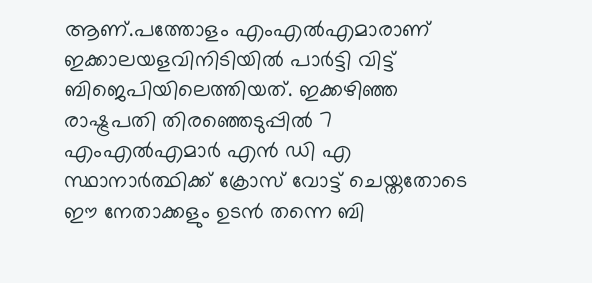ആണ്.പത്തോളം എംഎൽഎമാരാണ് ഇക്കാലയളവിനിടിയിൽ പാർട്ടി വിട്ട് ബിജെപിയിലെത്തിയത്. ഇക്കഴിഞ്ഞ രാഷ്ട്രപതി തിരഞ്ഞെടുപ്പിൽ 7 എംഎൽഎമാർ എൻ ഡി എ സ്ഥാനാർത്ഥിക്ക് ക്രോസ് വോട്ട് ചെയ്തതോടെ ഈ നേതാക്കളും ഉടൻ തന്നെ ബി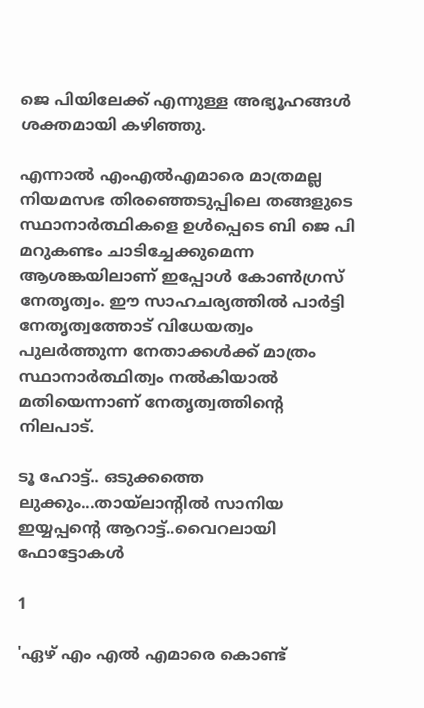ജെ പിയിലേക്ക് എന്നുള്ള അഭ്യൂഹങ്ങൾ ശക്തമായി കഴിഞ്ഞു.

എന്നാൽ എംഎൽഎമാരെ മാത്രമല്ല നിയമസഭ തിരഞ്ഞെടുപ്പിലെ തങ്ങളുടെ സ്ഥാനാർത്ഥികളെ ഉൾപ്പെടെ ബി ജെ പി മറുകണ്ടം ചാടിച്ചേക്കുമെന്ന ആശങ്കയിലാണ് ഇപ്പോൾ കോൺഗ്രസ് നേതൃത്വം. ഈ സാഹചര്യത്തിൽ പാർട്ടി നേതൃത്വത്തോട് വിധേയത്വം പുലർത്തുന്ന നേതാക്കൾക്ക് മാത്രം സ്ഥാനാർത്ഥിത്വം നൽകിയാൽ മതിയെന്നാണ് നേതൃത്വത്തിന്റെ നിലപാട്.

ടൂ ഹോട്ട്.. ഒടുക്കത്തെ ലുക്കും...തായ്ലാന്റിൽ സാനിയ ഇയ്യപ്പന്റെ ആറാട്ട്..വൈറലായി ഫോട്ടോകൾ

1

'ഏഴ് എം എൽ എമാരെ കൊണ്ട്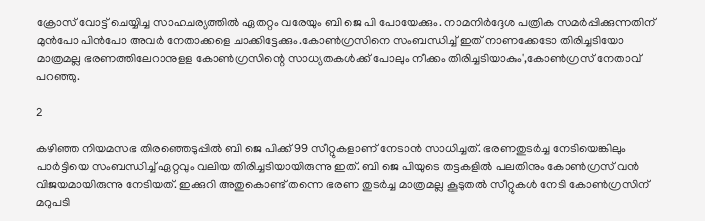ക്രോസ് വോട്ട് ചെയ്യിച്ച സാഹചര്യത്തിൽ ഏതറ്റം വരേയും ബി ജെ പി പോയേക്കും. നാമനിർദ്ദേശ പത്രിക സമർപ്പിക്കുന്നതിന് മുൻപോ പിൻപോ അവർ നേതാക്കളെ ചാക്കിട്ടേക്കും.കോൺഗ്രസിനെ സംബന്ധിച്ച് ഇത് നാണക്കേടോ തിരിച്ചടിയോ മാത്രമല്ല ഭരണത്തിലേറാനുളള കോൺഗ്രസിന്റെ സാധ്യതകൾക്ക് പോലും നീക്കം തിരിച്ചടിയാകും',കോൺഗ്രസ് നേതാവ് പറഞ്ഞു.

2

കഴിഞ്ഞ നിയമസഭ തിരഞ്ഞെടുപ്പിൽ ബി ജെ പിക്ക് 99 സീറ്റുകളാണ് നേടാൻ സാധിച്ചത്. ഭരണതുടർച്ച നേടിയെങ്കിലും പാർട്ടിയെ സംബന്ധിച്ച് ഏറ്റവും വലിയ തിരിച്ചടിയായിരുന്നു ഇത്. ബി ജെ പിയുടെ തട്ടകളിൽ പലതിനും കോൺഗ്രസ് വൻ വിജയമായിരുന്നു നേടിയത്. ഇക്കുറി അതുകൊണ്ട് തന്നെ ഭരണ തുടർച്ച മാത്രമല്ല കൂടുതൽ സീറ്റുകൾ നേടി കോൺഗ്രസിന് മറുപടി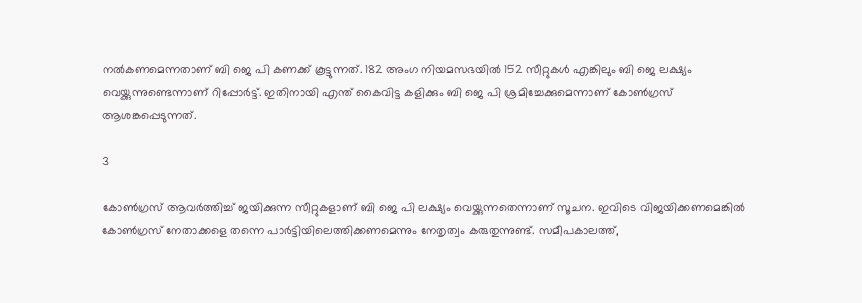നൽകണമെന്നതാണ് ബി ജെ പി കണക്ക് കൂട്ടുന്നത്. 182 അംഗ നിയമസഭയിൽ 152 സീറ്റുകൾ എങ്കിലും ബി ജെ ലക്ഷ്യം വെയ്ക്കുന്നുണ്ടെന്നാണ് റിപ്പോർട്ട്. ഇതിനായി എന്ത് കൈവിട്ട കളിക്കും ബി ജെ പി ശ്രമിച്ചേക്കുമെന്നാണ് കോൺഗ്രസ് ആശങ്കപ്പെടുന്നത്.

3

കോൺഗ്രസ് ആവർത്തിച്ച് ജയിക്കുന്ന സീറ്റുകളാണ് ബി ജെ പി ലക്ഷ്യം വെയ്ക്കുന്നതെന്നാണ് സൂചന. ഇവിടെ വിജയിക്കണമെങ്കിൽ കോൺഗ്രസ് നേതാക്കളെ തന്നെ പാർട്ടിയിലെത്തിക്കണമെന്നും നേതൃത്വം കരുതുന്നുണ്ട്. സമീപകാലത്ത്,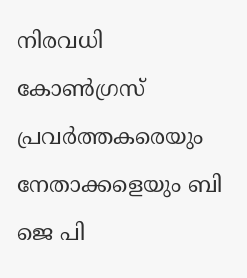നിരവധി കോൺഗ്രസ് പ്രവർത്തകരെയും നേതാക്കളെയും ബി ജെ പി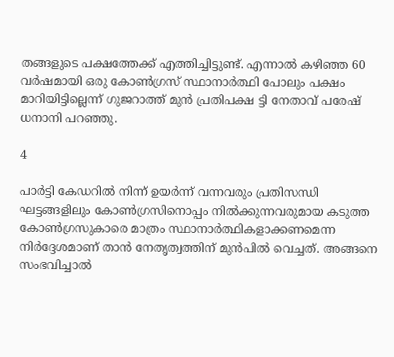തങ്ങളുടെ പക്ഷത്തേക്ക് എത്തിച്ചിട്ടുണ്ട്. എന്നാൽ കഴിഞ്ഞ 60 വർഷമായി ഒരു കോൺഗ്രസ് സ്ഥാനാർത്ഥി പോലും പക്ഷം മാറിയിട്ടില്ലെന്ന് ഗുജറാത്ത് മുൻ പ്രതിപക്ഷ ട്ടി നേതാവ് പരേഷ് ധനാനി പറഞ്ഞു.

4

പാർട്ടി കേഡറിൽ നിന്ന് ഉയർന്ന് വന്നവരും പ്രതിസന്ധി ഘട്ടങ്ങളിലും കോൺഗ്രസിനൊപ്പം നിൽക്കുന്നവരുമായ കടുത്ത കോൺഗ്രസുകാരെ മാത്രം സ്ഥാനാർത്ഥികളാക്കണമെന്ന നിർദ്ദേശമാണ് താൻ നേതൃത്വത്തിന് മുൻപിൽ വെച്ചത്. അങ്ങനെ സംഭവിച്ചാൽ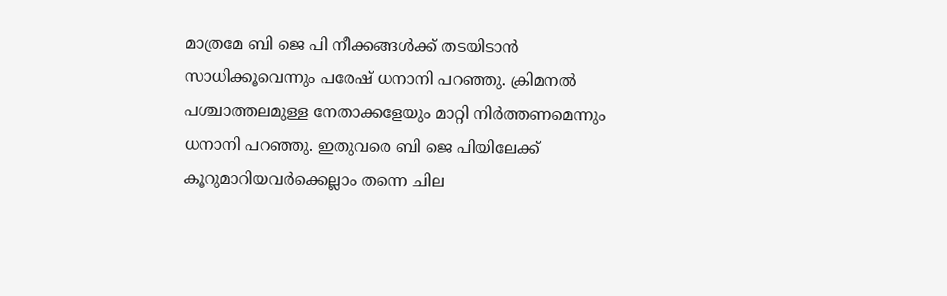മാത്രമേ ബി ജെ പി നീക്കങ്ങൾക്ക് തടയിടാൻ സാധിക്കൂവെന്നും പരേഷ് ധനാനി പറഞ്ഞു. ക്രിമനൽ പശ്ചാത്തലമുള്ള നേതാക്കളേയും മാറ്റി നിർത്തണമെന്നും ധനാനി പറഞ്ഞു. ഇതുവരെ ബി ജെ പിയിലേക്ക് കൂറുമാറിയവർക്കെല്ലാം തന്നെ ചില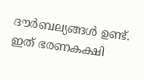ദൗർബല്യങ്ങൾ ഉണ്ട്. ഇത് ഭരണകക്ഷി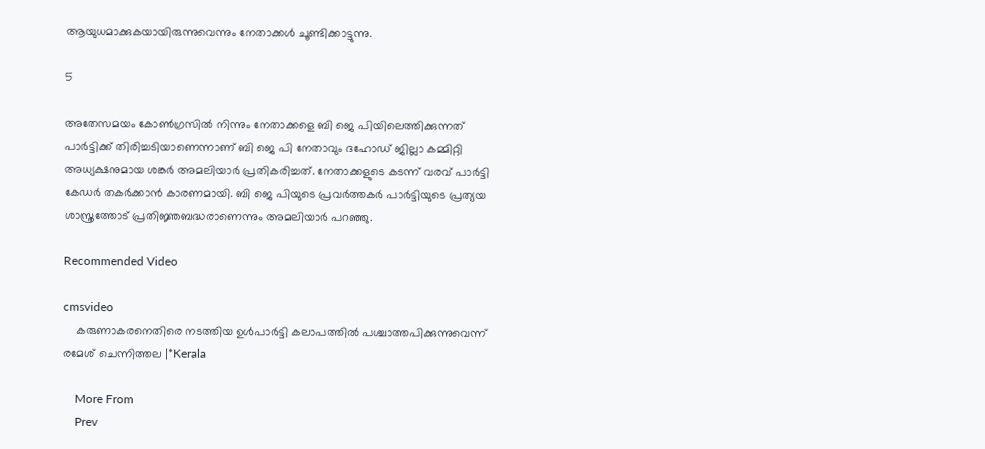ആയുധമാക്കുകയായിരുന്നുവെന്നും നേതാക്കൾ ചൂണ്ടിക്കാട്ടുന്നു.

5

അതേസമയം കോൺഗ്രസിൽ നിന്നും നേതാക്കളെ ബി ജെ പിയിലെത്തിക്കുന്നത് പാർട്ടിക്ക് തിരിച്ചടിയാണെന്നാണ് ബി ജെ പി നേതാവും ദഹോഡ് ജില്ലാ കമ്മിറ്റി അധ്യക്ഷനുമായ ശങ്കർ അമലിയാർ പ്രതികരിച്ചത്. നേതാക്കളുടെ കടന്ന് വരവ് പാർട്ടി കേഡർ തകർക്കാൻ കാരണമായി. ബി ജെ പിയുടെ പ്രവർത്തകർ പാർട്ടിയുടെ പ്രത്യയ ശാസ്ത്രത്തോട് പ്രതിജ്ഞബദ്ധരാണെന്നും അമലിയാർ പറഞ്ഞു.

Recommended Video

cmsvideo
    കരുണാകരനെതിരെ നടത്തിയ ഉള്‍പാര്‍ട്ടി കലാപത്തില്‍ പശ്ചാത്തപിക്കുന്നുവെന്ന് രമേശ് ചെന്നിത്തല |*Kerala

    More From
    Prev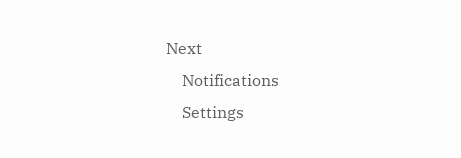Next
    Notifications
    Settings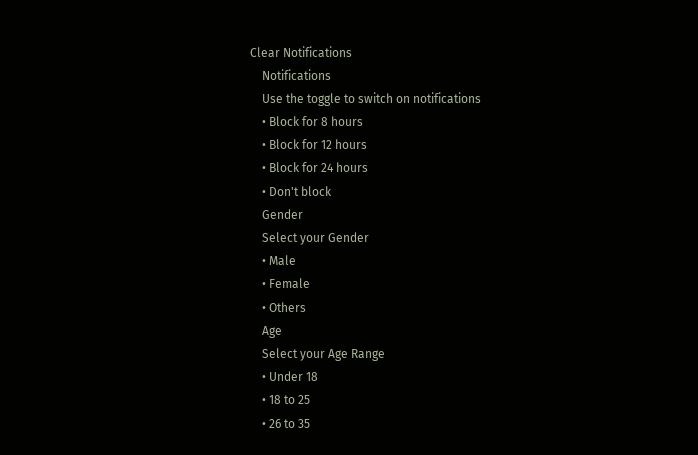Clear Notifications
    Notifications
    Use the toggle to switch on notifications
    • Block for 8 hours
    • Block for 12 hours
    • Block for 24 hours
    • Don't block
    Gender
    Select your Gender
    • Male
    • Female
    • Others
    Age
    Select your Age Range
    • Under 18
    • 18 to 25
    • 26 to 35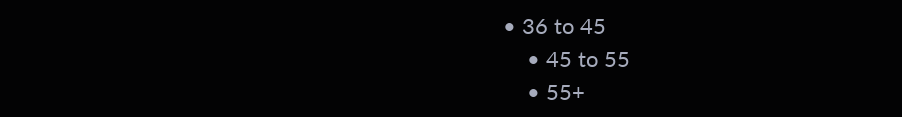• 36 to 45
    • 45 to 55
    • 55+